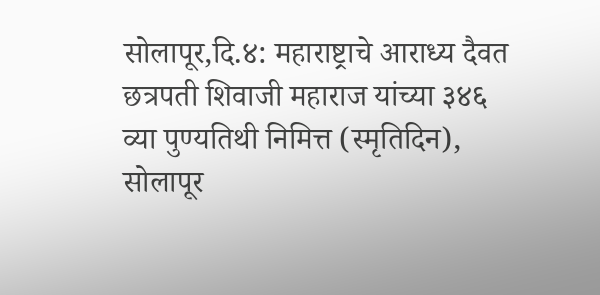सोलापूर,दि.४: महाराष्ट्राचे आराध्य दैवत छत्रपती शिवाजी महाराज यांच्या ३४६ व्या पुण्यतिथी निमित्त (स्मृतिदिन), सोलापूर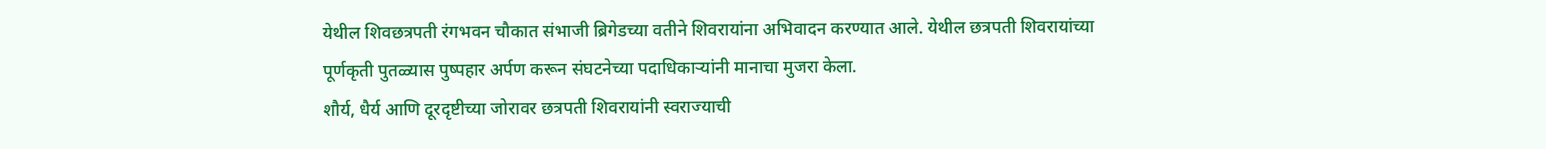येथील शिवछत्रपती रंगभवन चौकात संभाजी ब्रिगेडच्या वतीने शिवरायांना अभिवादन करण्यात आले. येथील छत्रपती शिवरायांच्या पूर्णकृती पुतळ्यास पुष्पहार अर्पण करून संघटनेच्या पदाधिकाऱ्यांनी मानाचा मुजरा केला.
शौर्य, धैर्य आणि दूरदृष्टीच्या जोरावर छत्रपती शिवरायांनी स्वराज्याची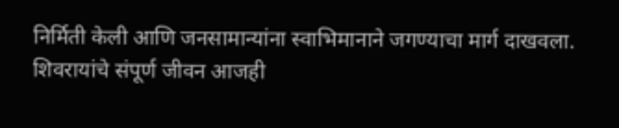निर्मिती केली आणि जनसामान्यांना स्वाभिमानाने जगण्याचा मार्ग दाखवला. शिवरायांचे संपूर्ण जीवन आजही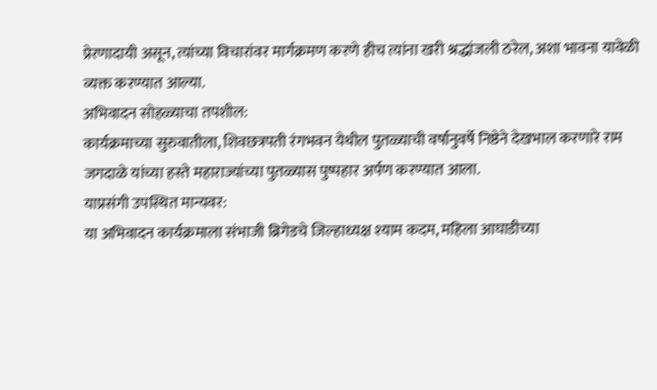प्रेरणादायी असून, त्यांच्या विचारांवर मार्गक्रमण करणे हीच त्यांना खरी श्रद्धांजली ठरेल, अशा भावना यावेळी व्यक्त करण्यात आल्या.
अभिवादन सोहळ्याचा तपशील:
कार्यक्रमाच्या सुरुवातीला, शिवछत्रपती रंगभवन येथील पुतळ्याची वर्षानुवर्षे निष्ठेने देखभाल करणारे राम जगदाळे यांच्या हस्ते महाराज्यांच्या पुतळ्यास पुष्पहार अर्पण करण्यात आला.
याप्रसंगी उपस्थित मान्यवर:
या अभिवादन कार्यक्रमाला संभाजी ब्रिगेडचे जिल्हाध्यक्ष श्याम कदम, महिला आघाडीच्या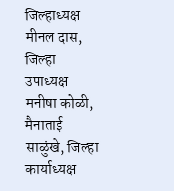जिल्हाध्यक्ष मीनल दास, जिल्हा उपाध्यक्ष मनीषा कोळी, मैनाताई साळुंखे, जिल्हा कार्याध्यक्ष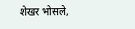शेखर भोसले,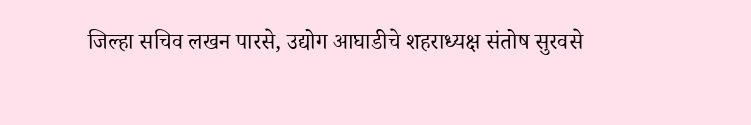जिल्हा सचिव लखन पारसे, उद्योग आघाडीचे शहराध्यक्ष संतोष सुरवसे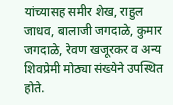यांच्यासह समीर शेख, राहुल जाधव, बालाजी जगदाळे, कुमार जगदाळे, रेवण खजूरकर व अन्य शिवप्रेमी मोठ्या संख्येने उपस्थित होते.